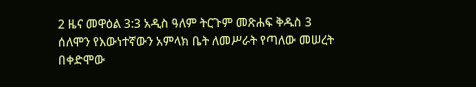2 ዜና መዋዕል 3:3 አዲስ ዓለም ትርጉም መጽሐፍ ቅዱስ 3 ሰለሞን የእውነተኛውን አምላክ ቤት ለመሥራት የጣለው መሠረት በቀድሞው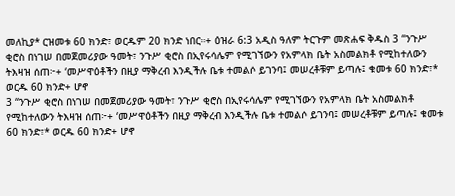መለኪያ* ርዝመቱ 60 ክንድ፣ ወርዱም 20 ክንድ ነበር።+ ዕዝራ 6:3 አዲስ ዓለም ትርጉም መጽሐፍ ቅዱስ 3 “ንጉሥ ቂሮስ በነገሠ በመጀመሪያው ዓመት፣ ንጉሥ ቂሮስ በኢየሩሳሌም የሚገኘውን የአምላክ ቤት አስመልክቶ የሚከተለውን ትእዛዝ ሰጠ፦+ ‘መሥዋዕቶችን በዚያ ማቅረብ እንዲችሉ ቤቱ ተመልሶ ይገንባ፤ መሠረቶቹም ይጣሉ፤ ቁመቱ 60 ክንድ፣* ወርዱ 60 ክንድ+ ሆኖ
3 “ንጉሥ ቂሮስ በነገሠ በመጀመሪያው ዓመት፣ ንጉሥ ቂሮስ በኢየሩሳሌም የሚገኘውን የአምላክ ቤት አስመልክቶ የሚከተለውን ትእዛዝ ሰጠ፦+ ‘መሥዋዕቶችን በዚያ ማቅረብ እንዲችሉ ቤቱ ተመልሶ ይገንባ፤ መሠረቶቹም ይጣሉ፤ ቁመቱ 60 ክንድ፣* ወርዱ 60 ክንድ+ ሆኖ